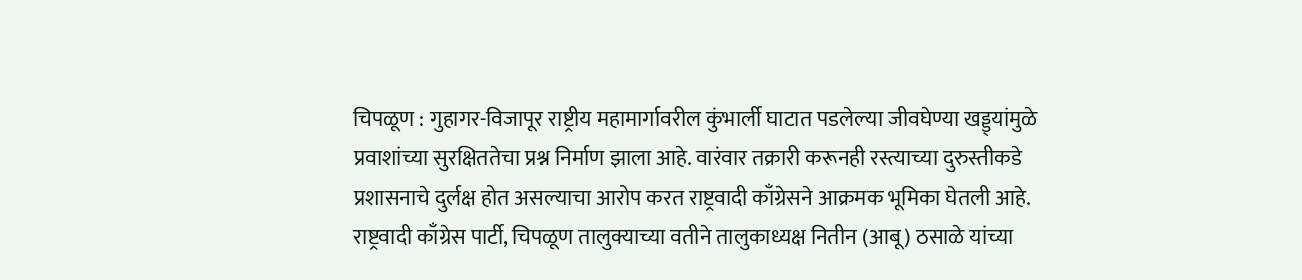चिपळूण : गुहागर-विजापूर राष्ट्रीय महामार्गावरील कुंभार्ली घाटात पडलेल्या जीवघेण्या खड्ड्यांमुळे प्रवाशांच्या सुरक्षिततेचा प्रश्न निर्माण झाला आहे. वारंवार तक्रारी करूनही रस्त्याच्या दुरुस्तीकडे प्रशासनाचे दुर्लक्ष होत असल्याचा आरोप करत राष्ट्रवादी काँग्रेसने आक्रमक भूमिका घेतली आहे.
राष्ट्रवादी काँग्रेस पार्टी, चिपळूण तालुक्याच्या वतीने तालुकाध्यक्ष नितीन (आबू) ठसाळे यांच्या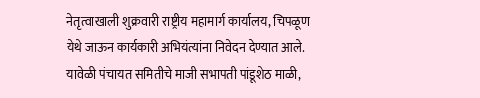नेतृत्वाखाली शुक्रवारी राष्ट्रीय महामार्ग कार्यालय, चिपळूण येथे जाऊन कार्यकारी अभियंत्यांना निवेदन देण्यात आले. यावेळी पंचायत समितीचे माजी सभापती पांडूशेठ माळी,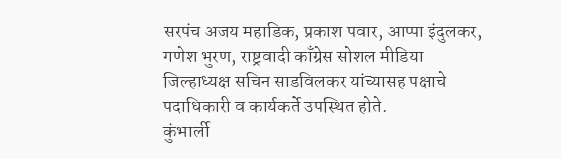सरपंच अजय महाडिक, प्रकाश पवार, आप्पा इंदुलकर, गणेश भुरण, राष्ट्रवादी काँग्रेस सोशल मीडिया जिल्हाध्यक्ष सचिन साडविलकर यांच्यासह पक्षाचे पदाधिकारी व कार्यकर्ते उपस्थित होते.
कुंभार्ली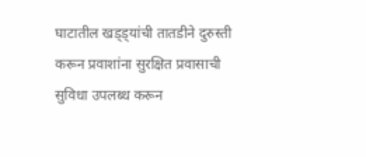घाटातील खड्ड्यांची तातडीने दुरुस्ती करून प्रवाशांना सुरक्षित प्रवासाची सुविधा उपलब्ध करून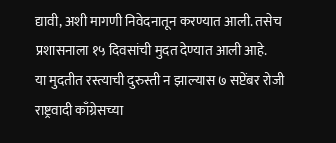द्यावी, अशी मागणी निवेदनातून करण्यात आली. तसेच प्रशासनाला १५ दिवसांची मुदत देण्यात आली आहे.
या मुदतीत रस्त्याची दुरुस्ती न झाल्यास ७ सप्टेंबर रोजी राष्ट्रवादी काँग्रेसच्या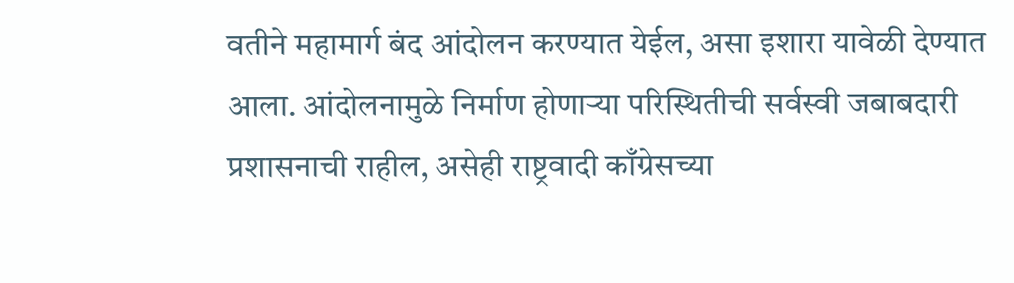वतीने महामार्ग बंद आंदोलन करण्यात येईल, असा इशारा यावेळी देण्यात आला. आंदोलनामुळे निर्माण होणाऱ्या परिस्थितीची सर्वस्वी जबाबदारी प्रशासनाची राहील, असेही राष्ट्रवादी काँग्रेसच्या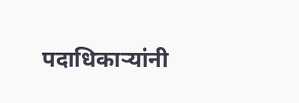पदाधिकाऱ्यांनी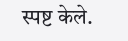स्पष्ट केले.